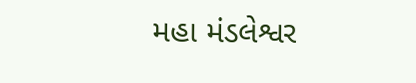મહા મંડલેશ્વર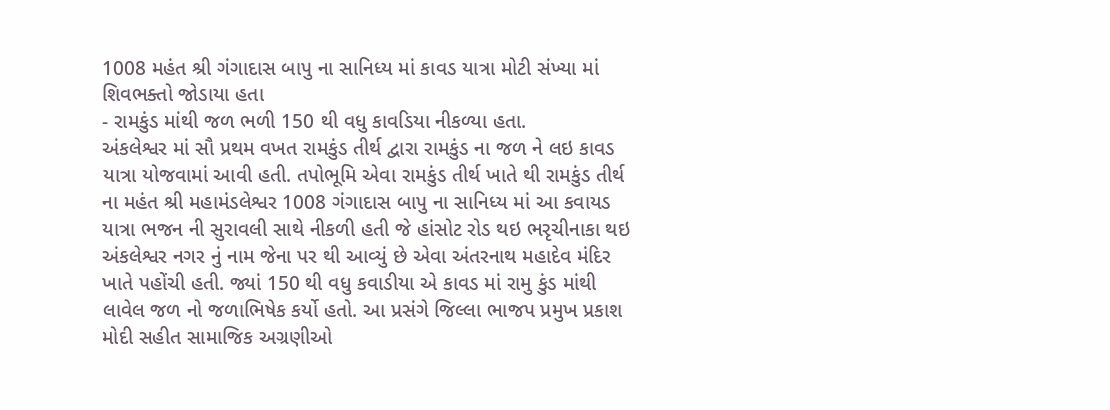1008 મહંત શ્રી ગંગાદાસ બાપુ ના સાનિધ્ય માં કાવડ યાત્રા મોટી સંખ્યા માં શિવભક્તો જોડાયા હતા
- રામકુંડ માંથી જળ ભળી 150 થી વધુ કાવડિયા નીકળ્યા હતા.
અંકલેશ્વર માં સૌ પ્રથમ વખત રામકુંડ તીર્થ દ્વારા રામકુંડ ના જળ ને લઇ કાવડ યાત્રા યોજવામાં આવી હતી. તપોભૂમિ એવા રામકુંડ તીર્થ ખાતે થી રામકુંડ તીર્થ ના મહંત શ્રી મહામંડલેશ્વર 1008 ગંગાદાસ બાપુ ના સાનિધ્ય માં આ કવાયડ યાત્રા ભજન ની સુરાવલી સાથે નીકળી હતી જે હાંસોટ રોડ થઇ ભરૃચીનાકા થઇ અંકલેશ્વર નગર નું નામ જેના પર થી આવ્યું છે એવા અંતરનાથ મહાદેવ મંદિર ખાતે પહોંચી હતી. જ્યાં 150 થી વધુ કવાડીયા એ કાવડ માં રામુ કુંડ માંથી લાવેલ જળ નો જળાભિષેક કર્યો હતો. આ પ્રસંગે જિલ્લા ભાજપ પ્રમુખ પ્રકાશ મોદી સહીત સામાજિક અગ્રણીઓ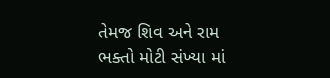તેમજ શિવ અને રામ ભક્તો મોટી સંખ્યા માં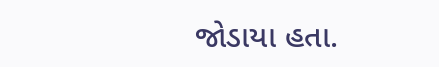જોડાયા હતા.